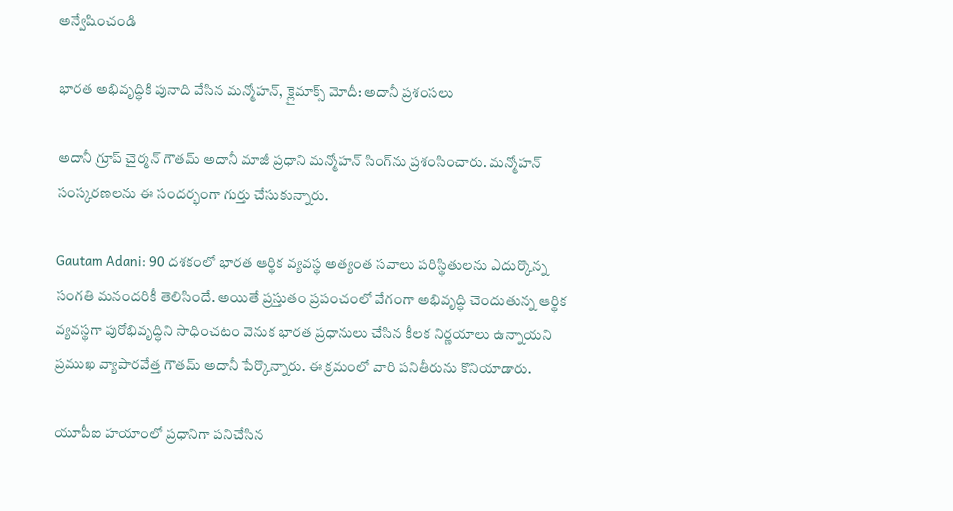అన్వేషించండి

భారత అభివృద్ధికి పునాది వేసిన మన్మోహన్, క్లైమాక్స్ మోదీ: అదానీ ప్రశంసలు

అదానీ గ్రూప్ చైర్మన్ గౌతమ్ అదానీ మాజీ ప్రధాని మన్మోహన్ సింగ్‌ను ప్రశంసించారు. మన్మోహన్ సంస్కరణలను ఈ సందర్భంగా గుర్తు చేసుకున్నారు.

Gautam Adani: 90 దశకంలో భారత ఆర్థిక వ్యవస్థ అత్యంత సవాలు పరిస్థితులను ఎదుర్కొన్న సంగతి మనందరికీ తెలిసిందే. అయితే ప్రస్తుతం ప్రపంచంలో వేగంగా అభివృద్ధి చెందుతున్న ఆర్థిక వ్యవస్థగా పురోభివృద్ధిని సాధించటం వెనుక భారత ప్రధానులు చేసిన కీలక నిర్ణయాలు ఉన్నాయని ప్రముఖ వ్యాపారవేత్త గౌతమ్ అదానీ పేర్కొన్నారు. ఈ క్రమంలో వారి పనితీరును కొనియాడారు.

యూపీఐ హయాంలో ప్రధానిగా పనిచేసిన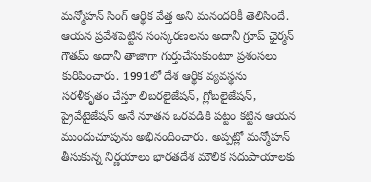మన్మోహన్ సింగ్ ఆర్థిక వేత్త అని మనందరికీ తెలిసిందే. ఆయన ప్రవేశపెట్టిన సంస్కరణలను అదానీ గ్రూప్ ఛైర్మన్ గౌతమ్ అదానీ తాజాగా గుర్తుచేసుకుంటూ ప్రశంసలు కురిపించారు. 1991లో దేశ ఆర్థిక వ్యవస్థను సరళీకృతం చేస్తూ లిబరలైజేషన్, గ్లోబలైజేషన్, ప్రైవేటైజేషన్ అనే నూతన ఒరవడికి పట్టం కట్టిన ఆయన ముందుచూపును అభినందించారు. అప్పట్లో మన్మోహన్ తీసుకున్న నిర్ణయాలు భారతదేశ మౌలిక సదుపాయాలకు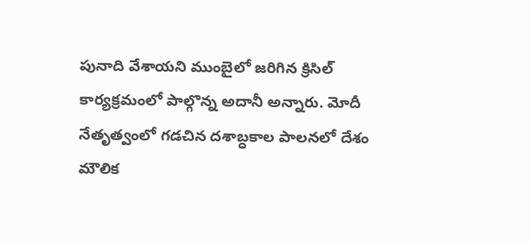పునాది వేశాయని ముంబైలో జరిగిన క్రిసిల్ కార్యక్రమంలో పాల్గొన్న అదానీ అన్నారు. మోదీ నేతృత్వంలో గడచిన దశాబ్ధకాల పాలనలో దేశం మౌలిక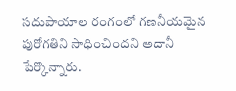సదుపాయాల రంగంలో గణనీయమైన పురోగతిని సాధించిందని అదానీ పేర్కొన్నారు.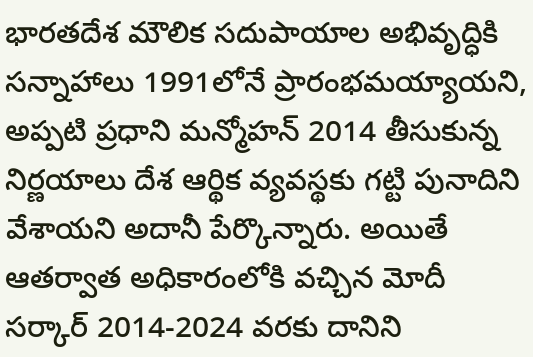భారతదేశ మౌలిక సదుపాయాల అభివృద్ధికి సన్నాహాలు 1991లోనే ప్రారంభమయ్యాయని, అప్పటి ప్రధాని మన్మోహన్ 2014 తీసుకున్న నిర్ణయాలు దేశ ఆర్థిక వ్యవస్థకు గట్టి పునాదిని వేశాయని అదానీ పేర్కొన్నారు. అయితే ఆతర్వాత అధికారంలోకి వచ్చిన మోదీ సర్కార్ 2014-2024 వరకు దానిని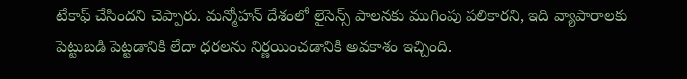టేకాఫ్ చేసిందని చెప్పారు. మన్మోహన్ దేశంలో లైసెన్స్ పాలనకు ముగింపు పలికారని, ఇది వ్యాపారాలకు పెట్టుబడి పెట్టడానికి లేదా ధరలను నిర్ణయించడానికి అవకాశం ఇచ్చింది.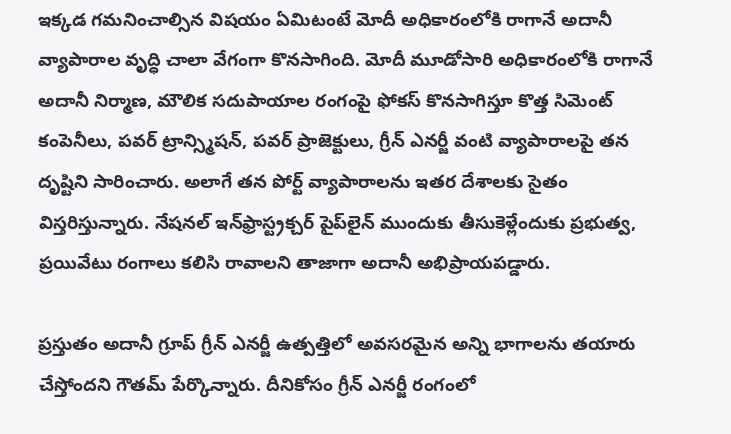ఇక్కడ గమనించాల్సిన విషయం ఏమిటంటే మోదీ అధికారంలోకి రాగానే అదానీ వ్యాపారాల వృద్ధి చాలా వేగంగా కొనసాగింది. మోదీ మూడోసారి అధికారంలోకి రాగానే అదానీ నిర్మాణ, మౌలిక సదుపాయాల రంగంపై ఫోకస్ కొనసాగిస్తూ కొత్త సిమెంట్ కంపెనీలు, పవర్ ట్రాన్స్మిషన్, పవర్ ప్రాజెక్టులు, గ్రీన్ ఎనర్జీ వంటి వ్యాపారాలపై తన దృష్టిని సారించారు. అలాగే తన పోర్ట్ వ్యాపారాలను ఇతర దేశాలకు సైతం విస్తరిస్తున్నారు. నేషనల్ ఇన్‌ఫ్రాస్ట్రక్చర్ పైప్‌లైన్ ముందుకు తీసుకెళ్లేందుకు ప్రభుత్వ, ప్రయివేటు రంగాలు కలిసి రావాలని తాజాగా అదానీ అభిప్రాయపడ్డారు.

ప్రస్తుతం అదానీ గ్రూప్ గ్రీన్ ఎనర్జీ ఉత్పత్తిలో అవసరమైన అన్ని భాగాలను తయారు చేస్తోందని గౌతమ్ పేర్కొన్నారు. దీనికోసం గ్రీన్ ఎనర్జీ రంగంలో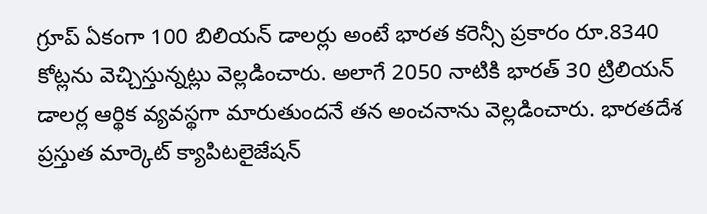గ్రూప్ ఏకంగా 100 బిలియన్ డాలర్లు అంటే భారత కరెన్సీ ప్రకారం రూ.8340 కోట్లను వెచ్చిస్తున్నట్లు వెల్లడించారు. అలాగే 2050 నాటికి భారత్ 30 ట్రిలియన్ డాలర్ల ఆర్థిక వ్యవస్థగా మారుతుందనే తన అంచనాను వెల్లడించారు. భారతదేశ ప్రస్తుత మార్కెట్ క్యాపిటలైజేషన్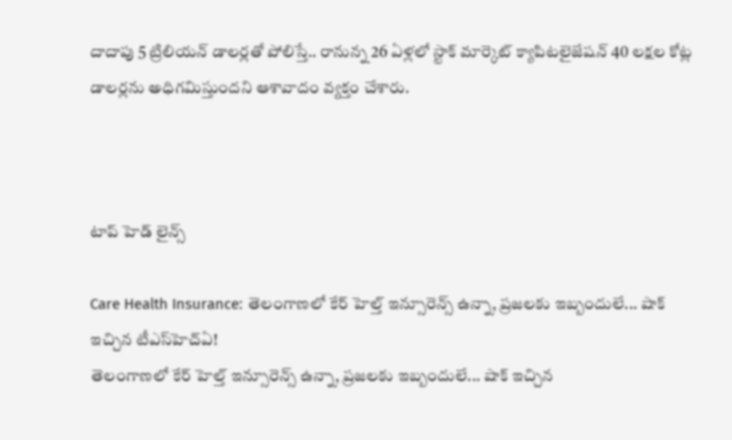దాదాపు 5 ట్రిలియన్ డాలర్లతో పోలిస్తే.. రానున్న 26 ఏళ్లలో స్టాక్ మార్కెట్ క్యాపిటలైజేషన్ 40 లక్షల కోట్ల డాలర్లను అధిగమిస్తుందని ఆశావాదం వ్యక్తం చేశారు.



టాప్ హెడ్ లైన్స్

Care Health Insurance: తెలంగాణలో కేర్ హెల్త్ ఇన్సూరెన్స్ ఉన్నా, ప్రజలకు ఇబ్బందులే... షాక్ ఇచ్చిన టీఎస్‌హెచ్‌ఏ!
తెలంగాణలో కేర్ హెల్త్ ఇన్సూరెన్స్ ఉన్నా, ప్రజలకు ఇబ్బందులే... షాక్ ఇచ్చిన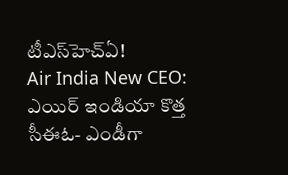టీఎస్‌హెచ్‌ఏ!
Air India New CEO: ఎయిర్ ఇండియా కొత్త సీఈఓ- ఎండీగా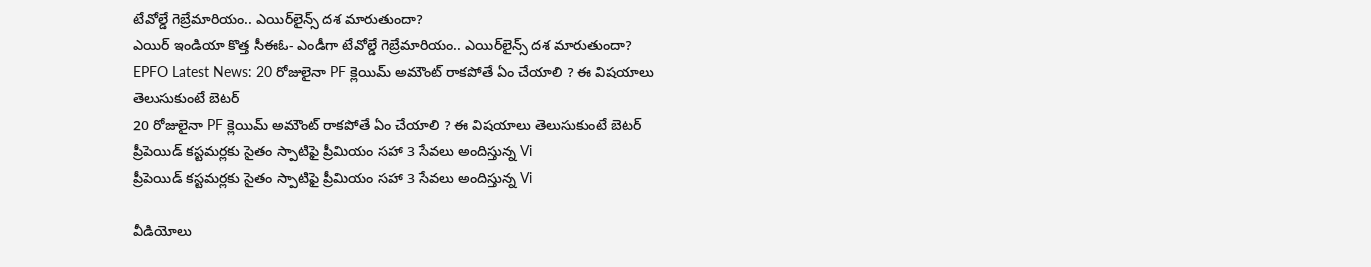టేవోల్డే గెబ్రేమారియం.. ఎయిర్‌లైన్స్ దశ మారుతుందా?
ఎయిర్ ఇండియా కొత్త సీఈఓ- ఎండీగా టేవోల్డే గెబ్రేమారియం.. ఎయిర్‌లైన్స్ దశ మారుతుందా?
EPFO Latest News: 20 రోజులైనా PF క్లెయిమ్ అమౌంట్ రాకపోతే ఏం చేయాలి ? ఈ విషయాలు తెలుసుకుంటే బెటర్
20 రోజులైనా PF క్లెయిమ్ అమౌంట్ రాకపోతే ఏం చేయాలి ? ఈ విషయాలు తెలుసుకుంటే బెటర్
ప్రీపెయిడ్ కస్టమర్లకు సైతం స్పాటిఫై ప్రీమియం సహా 3 సేవలు అందిస్తున్న Vi
ప్రీపెయిడ్ కస్టమర్లకు సైతం స్పాటిఫై ప్రీమియం సహా 3 సేవలు అందిస్తున్న Vi

వీడియోలు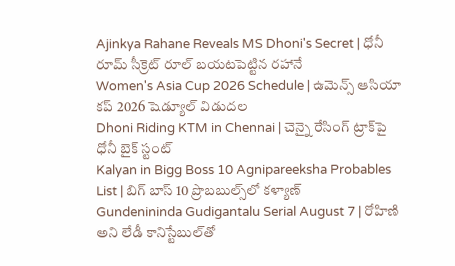Ajinkya Rahane Reveals MS Dhoni's Secret | ధోనీ రూమ్ సీక్రెట్ రూల్ బయటపెట్టిన రహానే
Women's Asia Cup 2026 Schedule | ఉమెన్స్ ఆసియా కప్ 2026 షెడ్యూల్ విడుదల
Dhoni Riding KTM in Chennai | చెన్నై రేసింగ్ ట్రాక్‌పై ధోనీ బైక్ స్టంట్
Kalyan in Bigg Boss 10 Agnipareeksha Probables List | బిగ్ బాస్ 10 ప్రొబబుల్స్‌లో కళ్యాణ్
Gundenininda Gudigantalu Serial August 7 | రోహిణి అని లేడీ కానిస్టేబుల్‌తో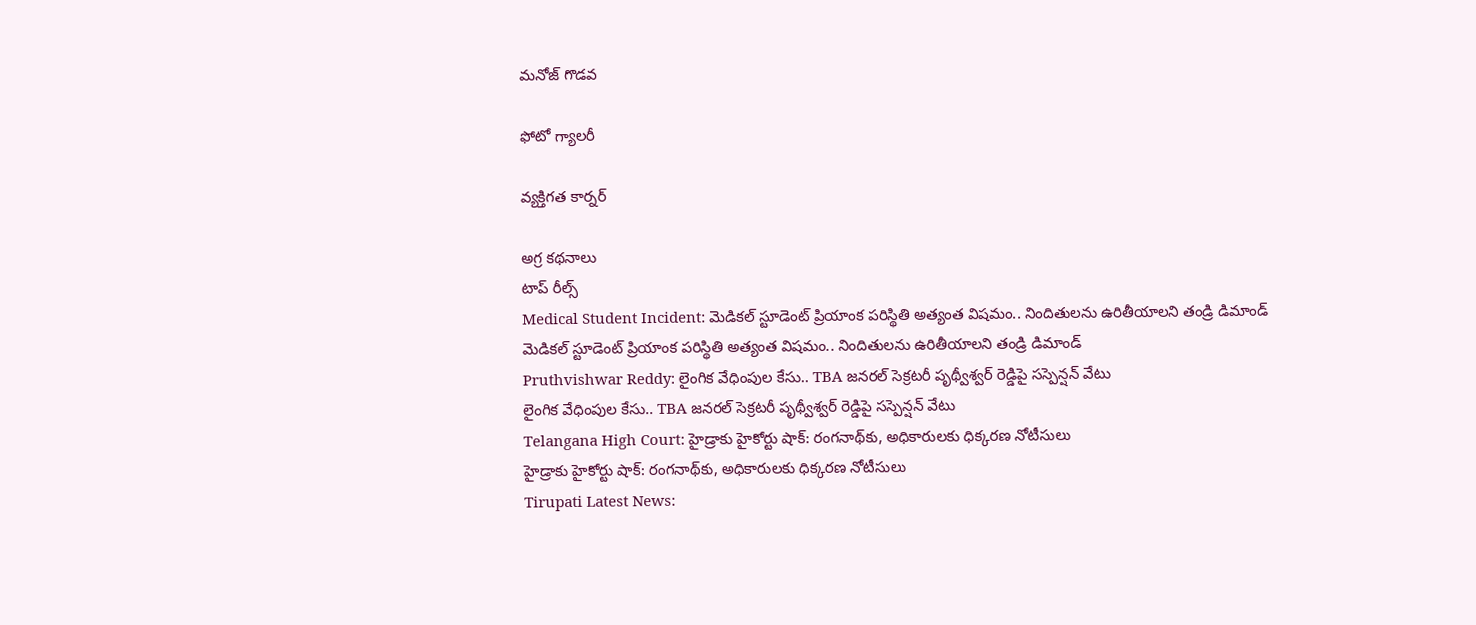మనోజ్ గొడవ

ఫోటో గ్యాలరీ

వ్యక్తిగత కార్నర్

అగ్ర కథనాలు
టాప్ రీల్స్
Medical Student Incident: మెడికల్ స్టూడెంట్ ప్రియాంక పరిస్థితి అత్యంత విషమం.. నిందితులను ఉరితీయాలని తండ్రి డిమాండ్
మెడికల్ స్టూడెంట్ ప్రియాంక పరిస్థితి అత్యంత విషమం.. నిందితులను ఉరితీయాలని తండ్రి డిమాండ్
Pruthvishwar Reddy: లైంగిక వేధింపుల కేసు.. TBA జనరల్ సెక్రటరీ పృథ్వీశ్వర్ రెడ్డిపై సస్పెన్షన్ వేటు
లైంగిక వేధింపుల కేసు.. TBA జనరల్ సెక్రటరీ పృథ్వీశ్వర్ రెడ్డిపై సస్పెన్షన్ వేటు
Telangana High Court: హైడ్రాకు హైకోర్టు షాక్: రంగనాథ్‌కు, అధికారులకు ధిక్కరణ నోటీసులు
హైడ్రాకు హైకోర్టు షాక్: రంగనాథ్‌కు, అధికారులకు ధిక్కరణ నోటీసులు
Tirupati Latest News: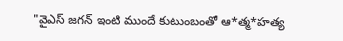"వైఎస్ జగన్ ఇంటి ముందే కుటుంబంతో ఆ*త్మ*హత్య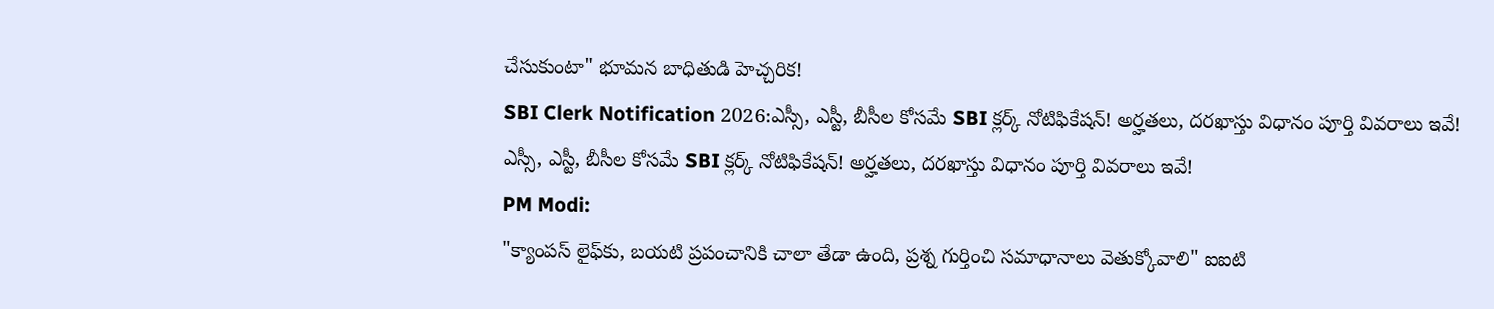చేసుకుంటా" భూమన బాధితుడి హెచ్చరిక!
SBI Clerk Notification 2026:ఎస్సీ, ఎస్టీ, బీసీల కోసమే SBI క్లర్క్ నోటిఫికేషన్! అర్హతలు, దరఖాస్తు విధానం పూర్తి వివరాలు ఇవే!
ఎస్సీ, ఎస్టీ, బీసీల కోసమే SBI క్లర్క్ నోటిఫికేషన్! అర్హతలు, దరఖాస్తు విధానం పూర్తి వివరాలు ఇవే!
PM Modi:
"క్యాంపస్ లైఫ్‌కు, బయటి ప్రపంచానికి చాలా తేడా ఉంది, ప్రశ్న గుర్తించి సమాధానాలు వెతుక్కోవాలి" ఐఐటి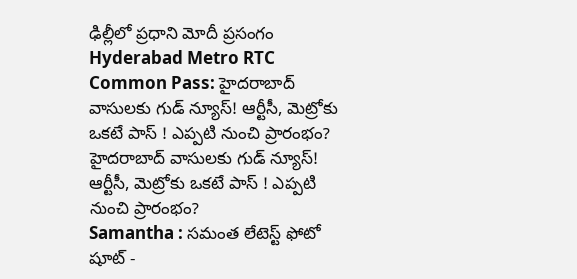ఢిల్లీలో ప్రధాని మోదీ ప్రసంగం
Hyderabad Metro RTC Common Pass: హైదరాబాద్‌ వాసులకు గుడ్‌ న్యూస్! ఆర్టీసీ, మెట్రోకు ఒకటే పాస్ ! ఎప్పటి నుంచి ప్రారంభం?
హైదరాబాద్‌ వాసులకు గుడ్‌ న్యూస్! ఆర్టీసీ, మెట్రోకు ఒకటే పాస్ ! ఎప్పటి నుంచి ప్రారంభం?
Samantha : సమంత లేటెస్ట్ ఫోటో షూట్ -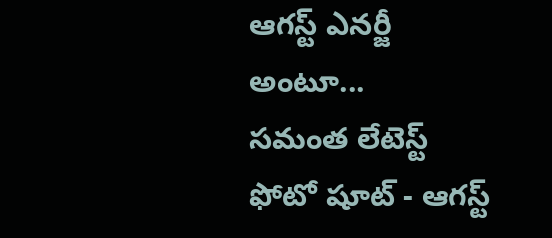ఆగస్ట్ ఎనర్జీ అంటూ...
సమంత లేటెస్ట్ ఫోటో షూట్ - ఆగస్ట్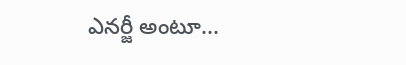ఎనర్జీ అంటూ...